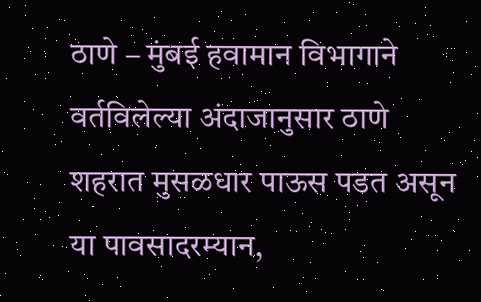ठाणे – मुंबई हवामान विभागाने वर्तविलेल्या अंदाजानुसार ठाणे शहरात मुसळधार पाऊस पडत असून या पावसादरम्यान,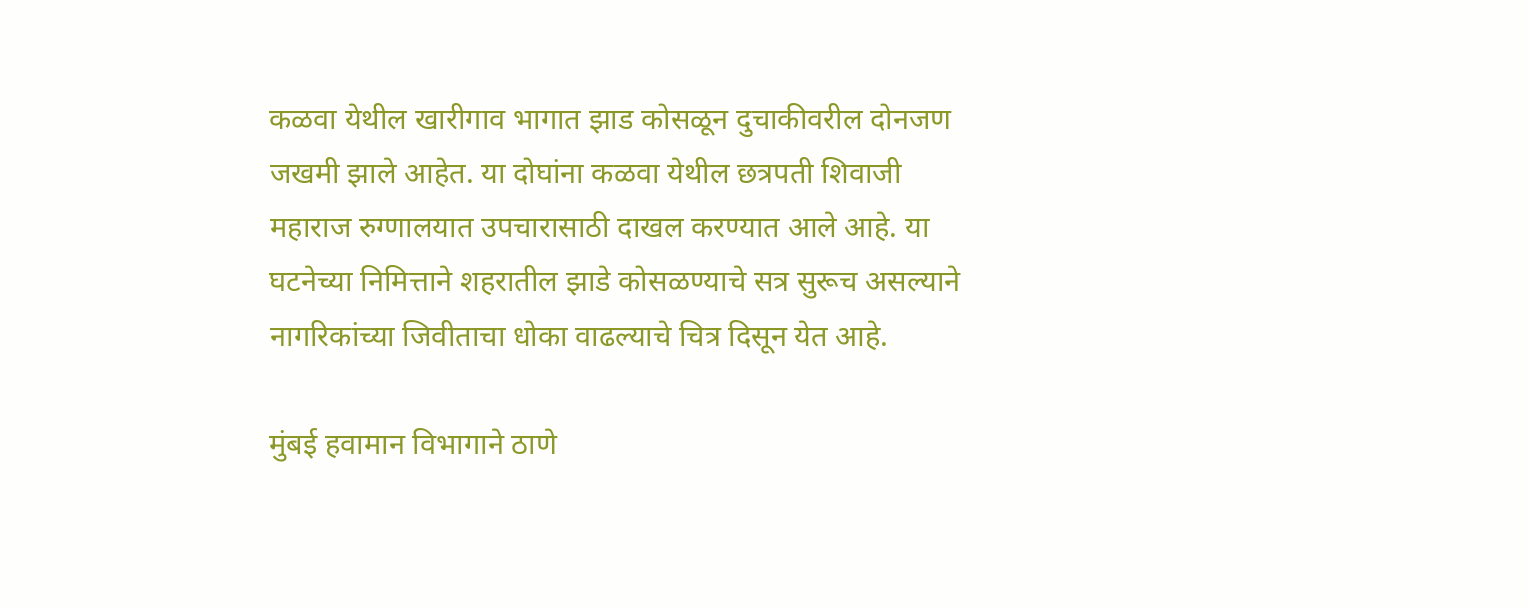कळवा येथील खारीगाव भागात झाड कोसळून दुचाकीवरील दोनजण जखमी झाले आहेत. या दोघांना कळवा येथील छत्रपती शिवाजी महाराज रुग्णालयात उपचारासाठी दाखल करण्यात आले आहे. या घटनेच्या निमित्ताने शहरातील झाडे कोसळण्याचे सत्र सुरूच असल्याने नागरिकांच्या जिवीताचा धोका वाढल्याचे चित्र दिसून येत आहे.

मुंबई हवामान विभागाने ठाणे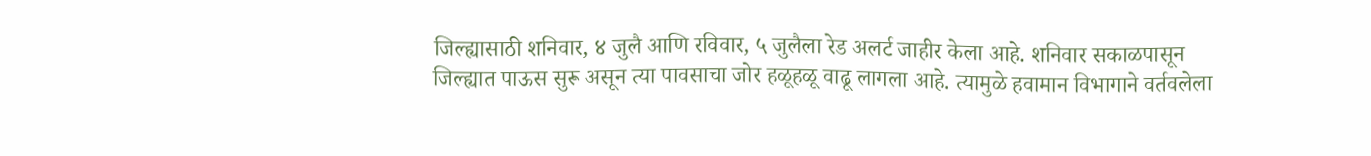जिल्ह्यासाठी शनिवार, ४ जुलै आणि रविवार, ५ जुलैला रेड अलर्ट जाहीर केला आहे. शनिवार सकाळपासून जिल्ह्यात पाऊस सुरू असून त्या पावसाचा जोर हळूहळू वाढू लागला आहे. त्यामुळे हवामान विभागाने वर्तवलेला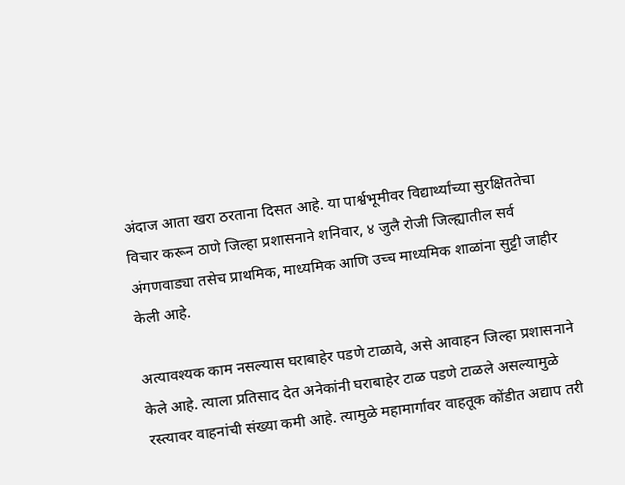अंदाज आता खरा ठरताना दिसत आहे. या पार्श्वभूमीवर विद्यार्थ्यांच्या सुरक्षिततेचा विचार करून ठाणे जिल्हा प्रशासनाने शनिवार, ४ जुलै रोजी जिल्ह्यातील सर्व अंगणवाड्या तसेच प्राथमिक, माध्यमिक आणि उच्च माध्यमिक शाळांना सुट्टी जाहीर केली आहे.

अत्यावश्यक काम नसल्यास घराबाहेर पडणे टाळावे, असे आवाहन जिल्हा प्रशासनाने केले आहे. त्याला प्रतिसाद देत अनेकांनी घराबाहेर टाळ पडणे टाळले असल्यामुळे रस्त्यावर वाहनांची संख्या कमी आहे. त्यामुळे महामार्गावर वाहतूक कोंडीत अद्याप तरी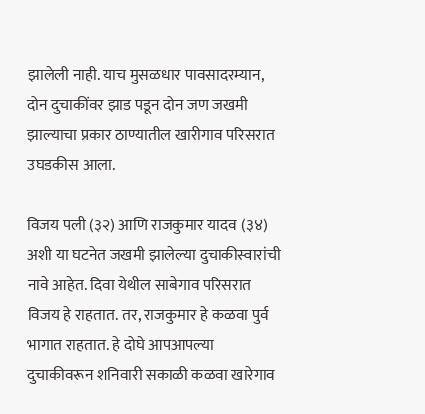झालेली नाही. याच मुसळधार पावसादरम्यान, दोन दुचाकींवर झाड पडून दोन जण जखमी झाल्याचा प्रकार ठाण्यातील खारीगाव परिसरात उघडकीस आला.

विजय पली (३२) आणि राजकुमार यादव (३४) अशी या घटनेत जखमी झालेल्या दुचाकीस्वारांची नावे आहेत. दिवा येथील साबेगाव परिसरात विजय हे राहतात. तर, राजकुमार हे कळवा पुर्व भागात राहतात. हे दोघे आपआपल्या दुचाकीवरून शनिवारी सकाळी कळवा खारेगाव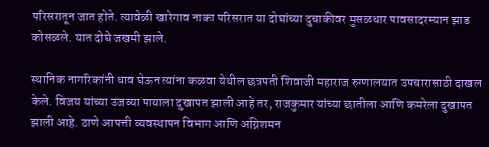परिसरातून जात होते. त्यावेळी खारेगाव नाका परिसरात या दोघांच्या दुचाकीवर मुसळधार पावसादरम्यान झाड कोसळले. यात दोघे जखमी झाले.

स्थानिक नागरिकांनी धाव घेऊन त्यांना कळवा येथील छत्रपती शिवाजी महाराज रुग्णालयात उपचारासाठी दाखल केले. विजय यांच्या उजव्या पायाला दुखापत झाली आहे तर, राजकुमार यांच्या छातीला आणि कमरेला दुखापत झाली आहे. ठाणे आपत्ती व्यवस्थापन विभाग आणि अग्निशमन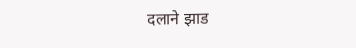दलाने झाड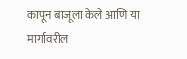कापून बाजूला केले आणि या मार्गावरील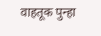वाहतूक पुन्हा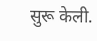सुरू केली.